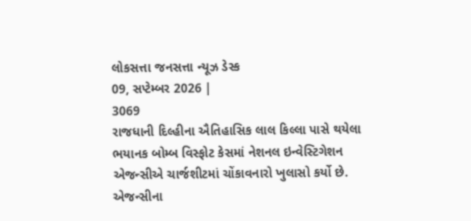લોકસત્તા જનસત્તા ન્યૂઝ ડેસ્ક
09, સપ્ટેમ્બર 2026 |
3069
રાજધાની દિલ્હીના ઐતિહાસિક લાલ કિલ્લા પાસે થયેલા ભયાનક બોમ્બ વિસ્ફોટ કેસમાં નેશનલ ઇન્વેસ્ટિગેશન એજન્સીએ ચાર્જશીટમાં ચોંકાવનારો ખુલાસો કર્યો છે. એજન્સીના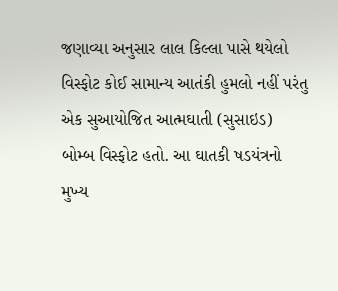જણાવ્યા અનુસાર લાલ કિલ્લા પાસે થયેલો વિસ્ફોટ કોઈ સામાન્ય આતંકી હુમલો નહીં પરંતુ એક સુઆયોજિત આત્મઘાતી (સુસાઇડ) બોમ્બ વિસ્ફોટ હતો. આ ઘાતકી ષડયંત્રનો મુખ્ય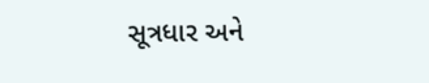સૂત્રધાર અને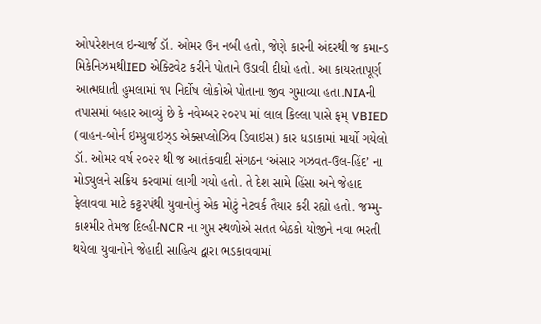ઓપરેશનલ ઇન્ચાર્જ ડૉ. ઓમર ઉન નબી હતો, જેણે કારની અંદરથી જ કમાન્ડ મિકેનિઝમથીIED એક્ટિવેટ કરીને પોતાને ઉડાવી દીધો હતો. આ કાયરતાપૂર્ણ આત્મઘાતી હુમલામાં ૧૫ નિર્દોષ લોકોએ પોતાના જીવ ગુમાવ્યા હતા.NIAની તપાસમાં બહાર આવ્યું છે કે નવેમ્બર ૨૦૨૫ માં લાલ કિલ્લા પાસે ફમ્ VBIED (વાહન-બોર્ન ઇમ્પ્રુવાઇઝ્ડ એક્સપ્લોઝિવ ડિવાઇસ) કાર ધડાકામાં માર્યો ગયેલો ડૉ. ઓમર વર્ષ ૨૦૨૨ થી જ આતંકવાદી સંગઠન ‘અંસાર ગઝવત-ઉલ-હિંદ’ ના મોડ્યુલને સક્રિય કરવામાં લાગી ગયો હતો. તે દેશ સામે હિંસા અને જેહાદ ફેલાવવા માટે કટ્ટરપંથી યુવાનોનું એક મોટું નેટવર્ક તૈયાર કરી રહ્યો હતો. જમ્મુ-કાશ્મીર તેમજ દિલ્હી-NCR ના ગુપ્ત સ્થળોએ સતત બેઠકો યોજીને નવા ભરતી થયેલા યુવાનોને જેહાદી સાહિત્ય દ્વારા ભડકાવવામાં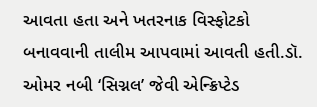આવતા હતા અને ખતરનાક વિસ્ફોટકો બનાવવાની તાલીમ આપવામાં આવતી હતી.ડૉ. ઓમર નબી ‘સિગ્નલ’ જેવી એન્ક્રિપ્ટેડ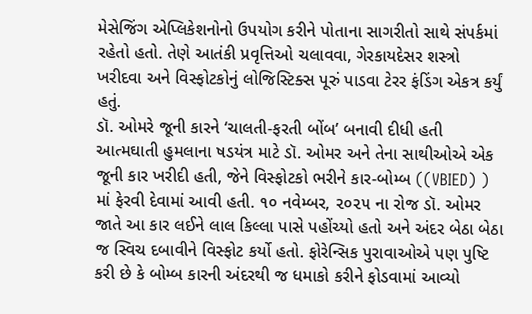મેસેજિંગ એપ્લિકેશનોનો ઉપયોગ કરીને પોતાના સાગરીતો સાથે સંપર્કમાં રહેતો હતો. તેણે આતંકી પ્રવૃત્તિઓ ચલાવવા, ગેરકાયદેસર શસ્ત્રો ખરીદવા અને વિસ્ફોટકોનું લોજિસ્ટિક્સ પૂરું પાડવા ટેરર ફંડિંગ એકત્ર કર્યું હતું.
ડૉ. ઓમરે જૂની કારને ‘ચાલતી-ફરતી બોંબ’ બનાવી દીધી હતી
આત્મઘાતી હુમલાના ષડયંત્ર માટે ડૉ. ઓમર અને તેના સાથીઓએ એક જૂની કાર ખરીદી હતી, જેને વિસ્ફોટકો ભરીને કાર-બોમ્બ ((VBIED) ) માં ફેરવી દેવામાં આવી હતી. ૧૦ નવેમ્બર, ૨૦૨૫ ના રોજ ડૉ. ઓમર જાતે આ કાર લઈને લાલ કિલ્લા પાસે પહોંચ્યો હતો અને અંદર બેઠા બેઠા જ સ્વિચ દબાવીને વિસ્ફોટ કર્યો હતો. ફોરેન્સિક પુરાવાઓએ પણ પુષ્ટિ કરી છે કે બોમ્બ કારની અંદરથી જ ધમાકો કરીને ફોડવામાં આવ્યો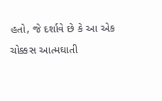હતો, જે દર્શાવે છે કે આ એક ચોક્કસ આત્મઘાતી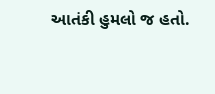આતંકી હુમલો જ હતો.